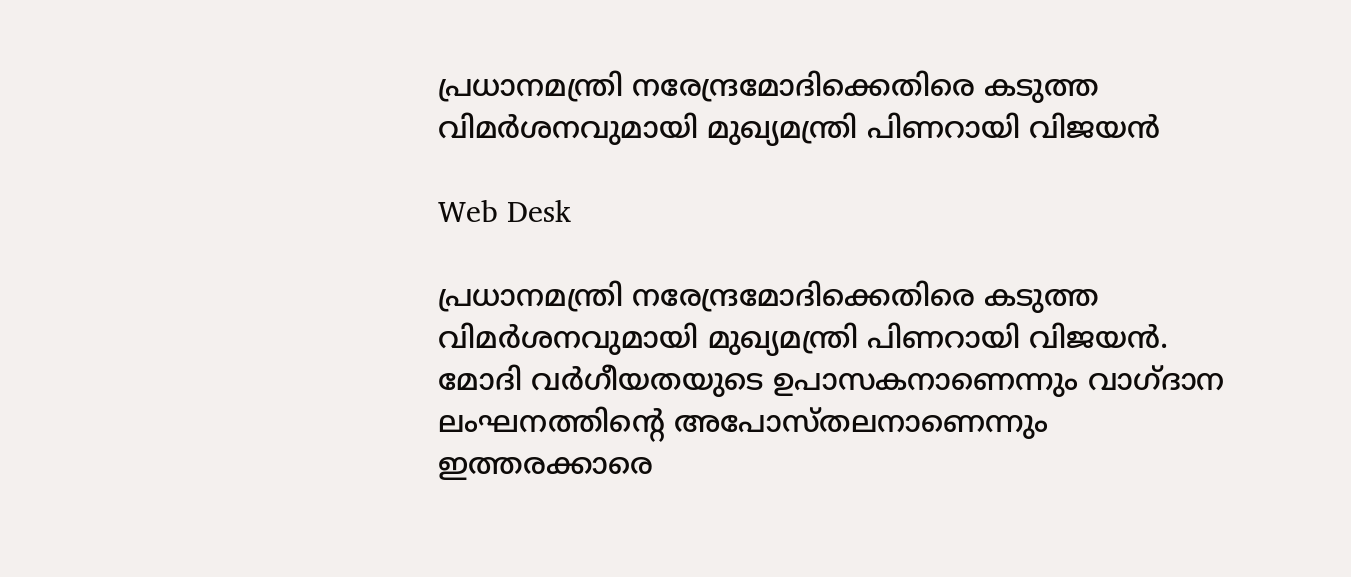പ്രധാനമന്ത്രി നരേന്ദ്രമോദിക്കെതിരെ കടുത്ത വിമര്‍ശനവുമായി മുഖ്യമന്ത്രി പിണറായി വിജയന്‍

Web Desk

പ്രധാനമന്ത്രി നരേന്ദ്രമോദിക്കെതിരെ കടുത്ത വിമര്‍ശനവുമായി മുഖ്യമന്ത്രി പിണറായി വിജയന്‍. മോദി വര്‍ഗീയതയുടെ ഉപാസകനാണെന്നും വാഗ്ദാന ലംഘനത്തിന്റെ അപോസ്തലനാണെന്നും ഇത്തരക്കാരെ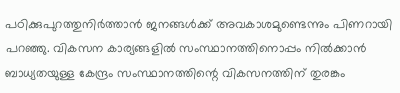പഠിക്കുപുറത്തുനിര്‍ത്താന്‍ ജനങ്ങള്‍ക്ക് അവകാശമുണ്ടെന്നും പിണറായി പറഞ്ഞു. വികസന കാര്യങ്ങളില്‍ സംസ്ഥാനത്തിനൊപ്പം നില്‍ക്കാന്‍ ബാധ്യതയുള്ള കേന്ദ്രം സംസ്ഥാനത്തിന്റെ വികസനത്തിന് തുരങ്കം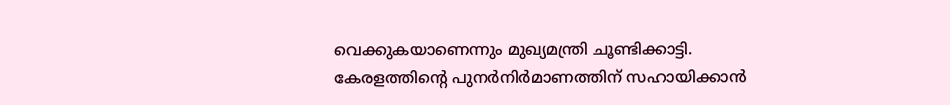വെക്കുകയാണെന്നും മുഖ്യമന്ത്രി ചൂണ്ടിക്കാട്ടി. കേരളത്തിന്റെ പുനർനിർമാണത്തിന് സഹായിക്കാൻ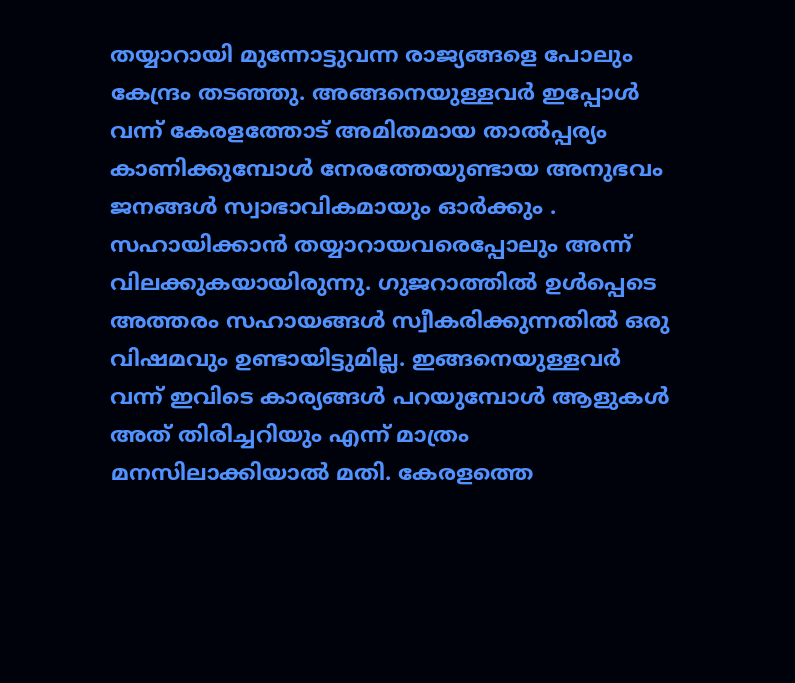തയ്യാറായി മുന്നോട്ടുവന്ന രാജ്യങ്ങളെ പോലും കേന്ദ്രം തടഞ്ഞു. അങ്ങനെയുള്ളവർ ഇപ്പോൾ വന്ന് കേരളത്തോട് അമിതമായ താൽപ്പര്യം കാണിക്കുമ്പോൾ നേരത്തേയുണ്ടായ അനുഭവം ജനങ്ങൾ സ്വാഭാവികമായും ഓർക്കും .
സഹായിക്കാന്‍ തയ്യാറായവരെപ്പോലും അന്ന് വിലക്കുകയായിരുന്നു. ഗുജറാത്തില്‍ ഉള്‍പ്പെടെ അത്തരം സഹായങ്ങള്‍ സ്വീകരിക്കുന്നതില്‍ ഒരു വിഷമവും ഉണ്ടായിട്ടുമില്ല. ഇങ്ങനെയുള്ളവര്‍ വന്ന് ഇവിടെ കാര്യങ്ങള്‍ പറയുമ്പോള്‍ ആളുകള്‍ അത് തിരിച്ചറിയും എന്ന് മാത്രം മനസിലാക്കിയാല്‍ മതി. കേരളത്തെ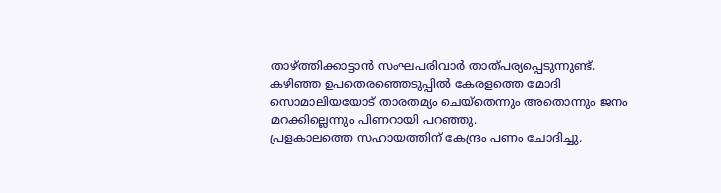താഴ്ത്തിക്കാട്ടാന്‍ സംഘപരിവാര്‍ താത്പര്യപ്പെടുന്നുണ്ട്. കഴിഞ്ഞ ഉപതെരഞ്ഞെടുപ്പില്‍ കേരളത്തെ മോദി സൊമാലിയയോട് താരതമ്യം ചെയ്‌തെന്നും അതൊന്നും ജനം മറക്കില്ലെന്നും പിണറായി പറഞ്ഞു.
പ്രളകാലത്തെ സഹായത്തിന് കേന്ദ്രം പണം ചോദിച്ചു.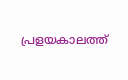പ്രളയകാലത്ത്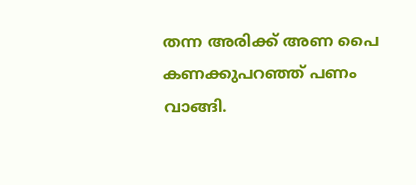തന്ന അരിക്ക് അണ പൈ കണക്കുപറഞ്ഞ് പണം വാങ്ങി.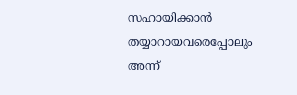സഹായിക്കാന്‍ തയ്യാറായവരെപ്പോലും അന്ന്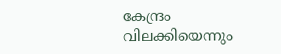കേന്ദ്രം വിലക്കിയെന്നും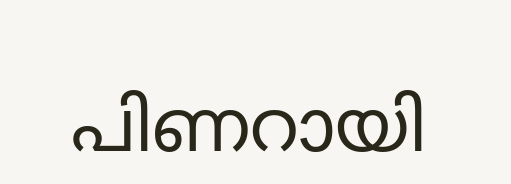പിണറായി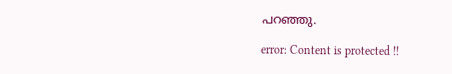പറഞ്ഞു.

error: Content is protected !!